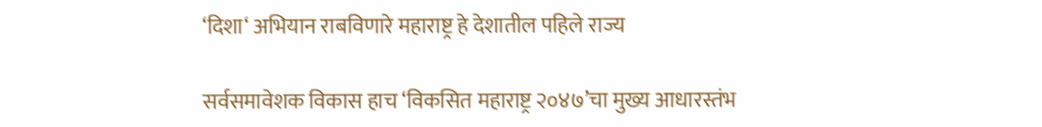‘दिशा‘ अभियान राबविणारे महाराष्ट्र हे देशातील पहिले राज्य

सर्वसमावेशक विकास हाच ‘विकसित महाराष्ट्र २०४७’चा मुख्य आधारस्तंभ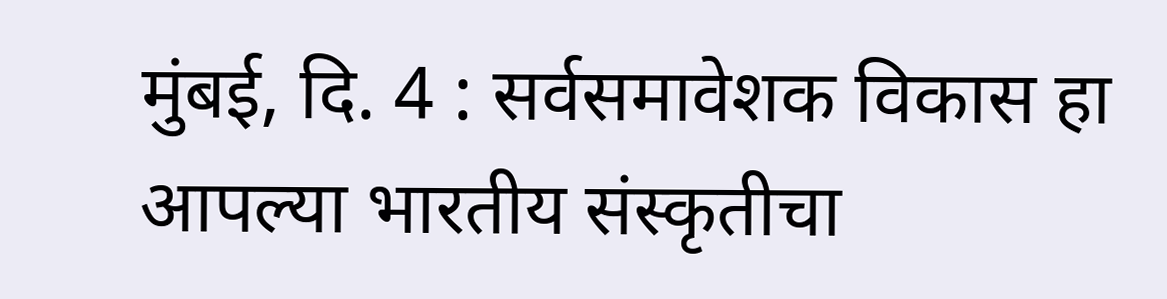मुंबई, दि. 4 : सर्वसमावेशक विकास हा आपल्या भारतीय संस्कृतीचा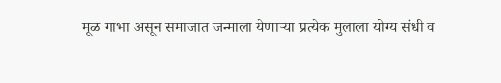मूळ गाभा असून समाजात जन्माला येणाऱ्या प्रत्येक मुलाला योग्य संधी व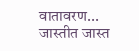वातावरण...
जास्तीत जास्त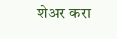शेअर करा